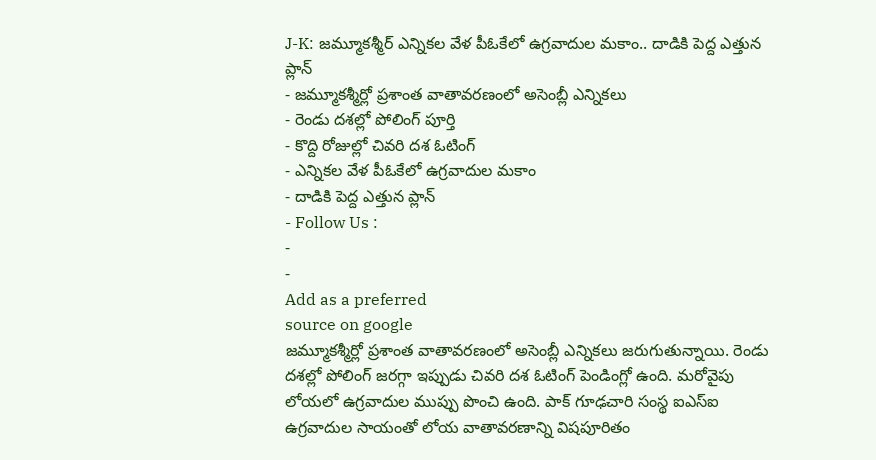J-K: జమ్మూకశ్మీర్ ఎన్నికల వేళ పీఓకేలో ఉగ్రవాదుల మకాం.. దాడికి పెద్ద ఎత్తున ప్లాన్
- జమ్మూకశ్మీర్లో ప్రశాంత వాతావరణంలో అసెంబ్లీ ఎన్నికలు
- రెండు దశల్లో పోలింగ్ పూర్తి
- కొద్ది రోజుల్లో చివరి దశ ఓటింగ్
- ఎన్నికల వేళ పీఓకేలో ఉగ్రవాదుల మకాం
- దాడికి పెద్ద ఎత్తున ప్లాన్
- Follow Us :
-
-
Add as a preferred
source on google
జమ్మూకశ్మీర్లో ప్రశాంత వాతావరణంలో అసెంబ్లీ ఎన్నికలు జరుగుతున్నాయి. రెండు దశల్లో పోలింగ్ జరగ్గా ఇప్పుడు చివరి దశ ఓటింగ్ పెండింగ్లో ఉంది. మరోవైపు లోయలో ఉగ్రవాదుల ముప్పు పొంచి ఉంది. పాక్ గూఢచారి సంస్థ ఐఎస్ఐ ఉగ్రవాదుల సాయంతో లోయ వాతావరణాన్ని విషపూరితం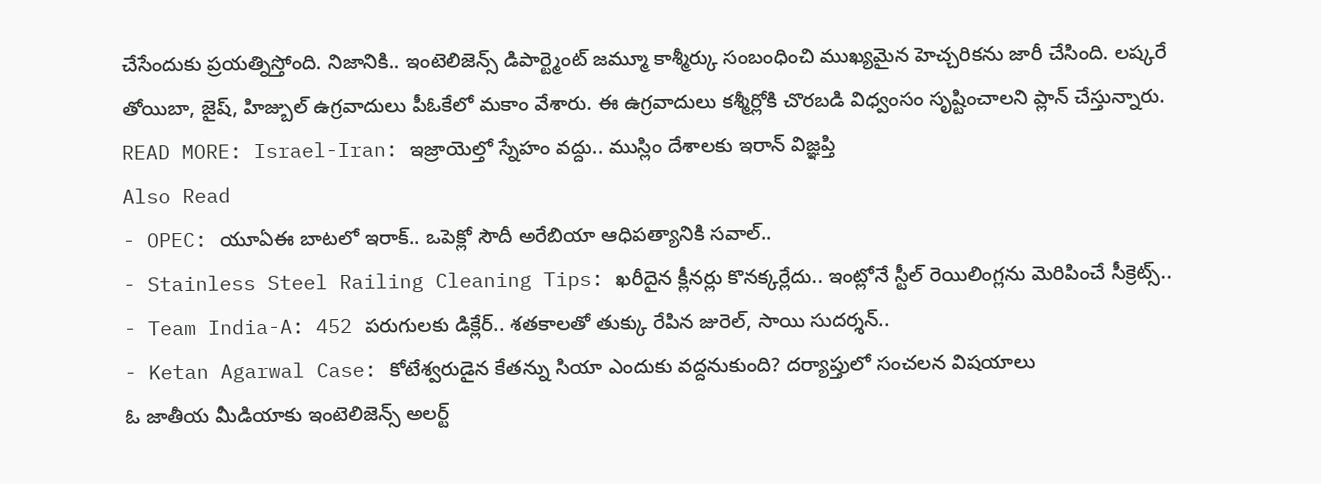చేసేందుకు ప్రయత్నిస్తోంది. నిజానికి.. ఇంటెలిజెన్స్ డిపార్ట్మెంట్ జమ్మూ కాశ్మీర్కు సంబంధించి ముఖ్యమైన హెచ్చరికను జారీ చేసింది. లష్కరే తోయిబా, జైష్, హిజ్బుల్ ఉగ్రవాదులు పీఓకేలో మకాం వేశారు. ఈ ఉగ్రవాదులు కశ్మీర్లోకి చొరబడి విధ్వంసం సృష్టించాలని ప్లాన్ చేస్తున్నారు.
READ MORE: Israel-Iran: ఇజ్రాయెల్తో స్నేహం వద్దు.. ముస్లిం దేశాలకు ఇరాన్ విజ్ఞప్తి
Also Read
- OPEC: యూఏఈ బాటలో ఇరాక్.. ఒపెక్లో సౌదీ అరేబియా ఆధిపత్యానికి సవాల్..
- Stainless Steel Railing Cleaning Tips: ఖరీదైన క్లీనర్లు కొనక్కర్లేదు.. ఇంట్లోనే స్టీల్ రెయిలింగ్లను మెరిపించే సీక్రెట్స్..
- Team India-A: 452 పరుగులకు డిక్లేర్.. శతకాలతో తుక్కు రేపిన జురెల్, సాయి సుదర్శన్..
- Ketan Agarwal Case: కోటేశ్వరుడైన కేతన్ను సియా ఎందుకు వద్దనుకుంది? దర్యాప్తులో సంచలన విషయాలు
ఓ జాతీయ మీడియాకు ఇంటెలిజెన్స్ అలర్ట్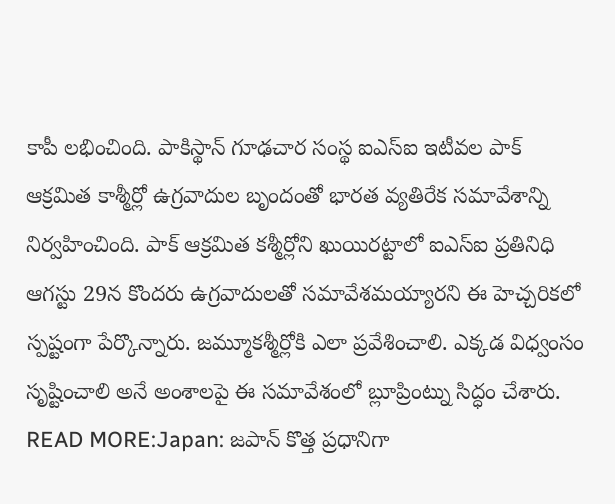కాపీ లభించింది. పాకిస్థాన్ గూఢచార సంస్థ ఐఎస్ఐ ఇటీవల పాక్ ఆక్రమిత కాశ్మీర్లో ఉగ్రవాదుల బృందంతో భారత వ్యతిరేక సమావేశాన్ని నిర్వహించింది. పాక్ ఆక్రమిత కశ్మీర్లోని ఖుయిరట్టాలో ఐఎస్ఐ ప్రతినిధి ఆగస్టు 29న కొందరు ఉగ్రవాదులతో సమావేశమయ్యారని ఈ హెచ్చరికలో స్పష్టంగా పేర్కొన్నారు. జమ్మూకశ్మీర్లోకి ఎలా ప్రవేశించాలి. ఎక్కడ విధ్వంసం సృష్టించాలి అనే అంశాలపై ఈ సమావేశంలో బ్లూప్రింట్ను సిద్ధం చేశారు.
READ MORE:Japan: జపాన్ కొత్త ప్రధానిగా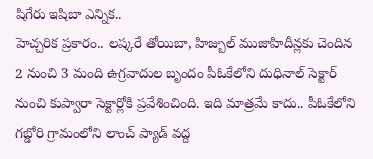షిగేరు ఇషిబా ఎన్నిక..
హెచ్చరిక ప్రకారం.. లష్కరే తోయిబా, హిజ్బుల్ ముజాహిదీన్లకు చెందిన 2 నుంచి 3 మంది ఉగ్రవాదుల బృందం పీఓకేలోని దుధినాల్ సెక్టార్ నుంచి కుప్వారా సెక్టార్లోకి ప్రవేశించింది. ఇది మాత్రమే కాదు.. పీఓకేలోని గబ్డోరి గ్రామంలోని లాంచ్ ప్యాడ్ వద్ద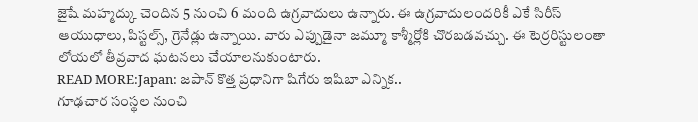జైషే మహ్మద్కు చెందిన 5 నుంచి 6 మంది ఉగ్రవాదులు ఉన్నారు. ఈ ఉగ్రవాదులందరికీ ఎకే సిరీస్ ఆయుధాలు, పిస్టల్స్, గ్రెనేడ్లు ఉన్నాయి. వారు ఎప్పుడైనా జమ్మూ కాశ్మీర్లోకి చొరబడవచ్చు. ఈ టెర్రరిస్టులంతా లోయలో తీవ్రవాద ఘటనలు చేయాలనుకుంటారు.
READ MORE:Japan: జపాన్ కొత్త ప్రధానిగా షిగేరు ఇషిబా ఎన్నిక..
గూఢచార సంస్థల నుంచి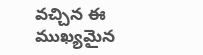వచ్చిన ఈ ముఖ్యమైన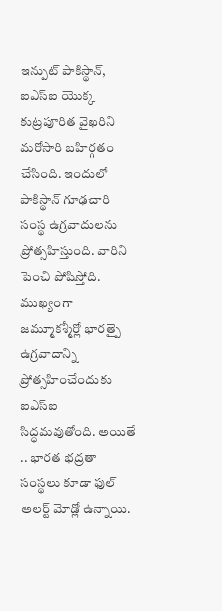ఇన్పుట్ పాకిస్థాన్, ఐఎస్ఐ యొక్క కుట్రపూరిత వైఖరిని మరోసారి బహిర్గతం చేసింది. ఇందులో పాకిస్థాన్ గూఢచారి సంస్థ ఉగ్రవాదులను ప్రోత్సహిస్తుంది. వారిని పెంచి పోషిస్తోది. ముఖ్యంగా జమ్మూకశ్మీర్లో భారత్పై ఉగ్రవాదాన్ని ప్రోత్సహించేందుకు ఐఎస్ఐ సిద్ధమవుతోంది. అయితే .. భారత భద్రతా సంస్థలు కూడా ఫుల్ అలర్ట్ మోడ్లో ఉన్నాయి.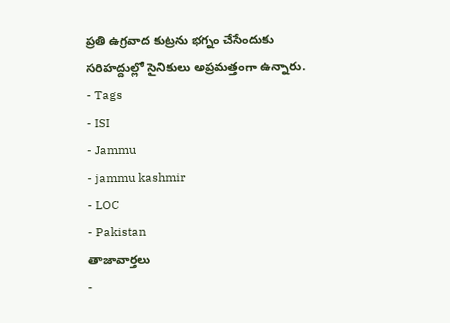ప్రతి ఉగ్రవాద కుట్రను భగ్నం చేసేందుకు సరిహద్దుల్లో సైనికులు అప్రమత్తంగా ఉన్నారు.
- Tags
- ISI
- Jammu
- jammu kashmir
- LOC
- Pakistan
తాజావార్తలు
-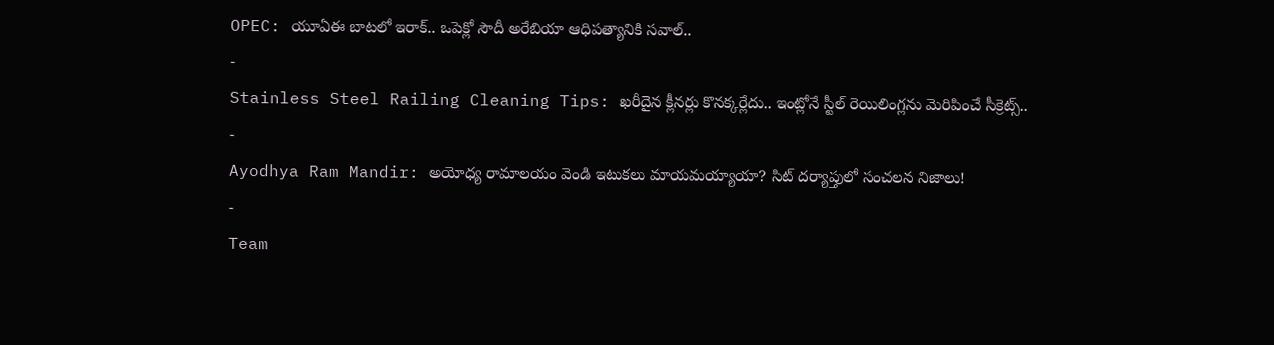OPEC: యూఏఈ బాటలో ఇరాక్.. ఒపెక్లో సౌదీ అరేబియా ఆధిపత్యానికి సవాల్..
-
Stainless Steel Railing Cleaning Tips: ఖరీదైన క్లీనర్లు కొనక్కర్లేదు.. ఇంట్లోనే స్టీల్ రెయిలింగ్లను మెరిపించే సీక్రెట్స్..
-
Ayodhya Ram Mandir: అయోధ్య రామాలయం వెండి ఇటుకలు మాయమయ్యాయా? సిట్ దర్యాప్తులో సంచలన నిజాలు!
-
Team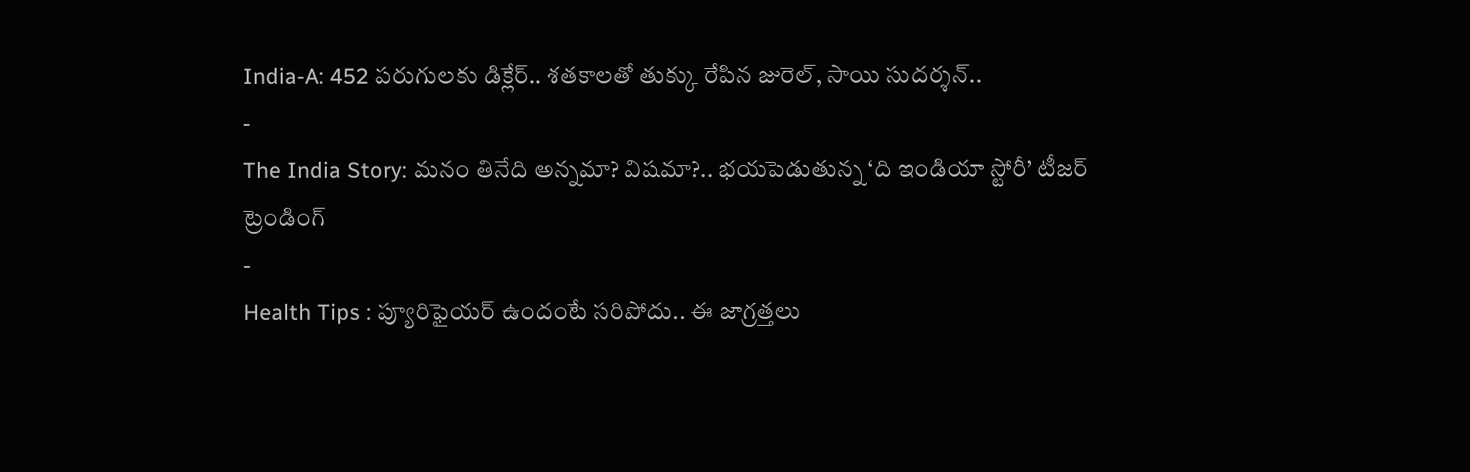India-A: 452 పరుగులకు డిక్లేర్.. శతకాలతో తుక్కు రేపిన జురెల్, సాయి సుదర్శన్..
-
The India Story: మనం తినేది అన్నమా? విషమా?.. భయపెడుతున్న ‘ది ఇండియా స్టోరీ’ టీజర్
ట్రెండింగ్
-
Health Tips : ప్యూరిఫైయర్ ఉందంటే సరిపోదు.. ఈ జాగ్రత్తలు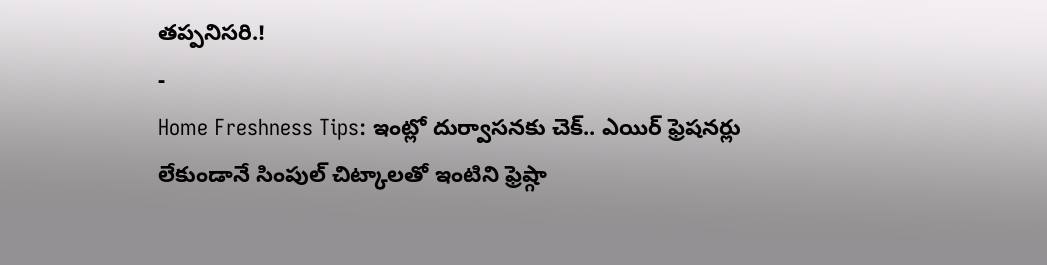తప్పనిసరి.!
-
Home Freshness Tips: ఇంట్లో దుర్వాసనకు చెక్.. ఎయిర్ ఫ్రెషనర్లు లేకుండానే సింపుల్ చిట్కాలతో ఇంటిని ఫ్రెష్గా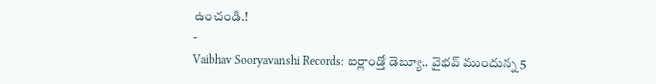ఉంచండి.!
-
Vaibhav Sooryavanshi Records: ఐర్లాండ్తో డెబ్యూ.. వైభవ్ ముందున్న 5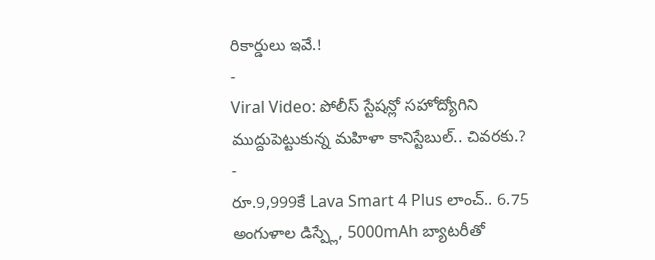రికార్డులు ఇవే.!
-
Viral Video: పోలీస్ స్టేషన్లో సహోద్యోగిని ముద్దుపెట్టుకున్న మహిళా కానిస్టేబుల్.. చివరకు.?
-
రూ.9,999కే Lava Smart 4 Plus లాంచ్.. 6.75 అంగుళాల డిస్ప్లే, 5000mAh బ్యాటరీతో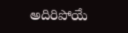అదిరిపోయే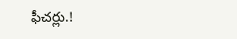ఫీచర్లు.!